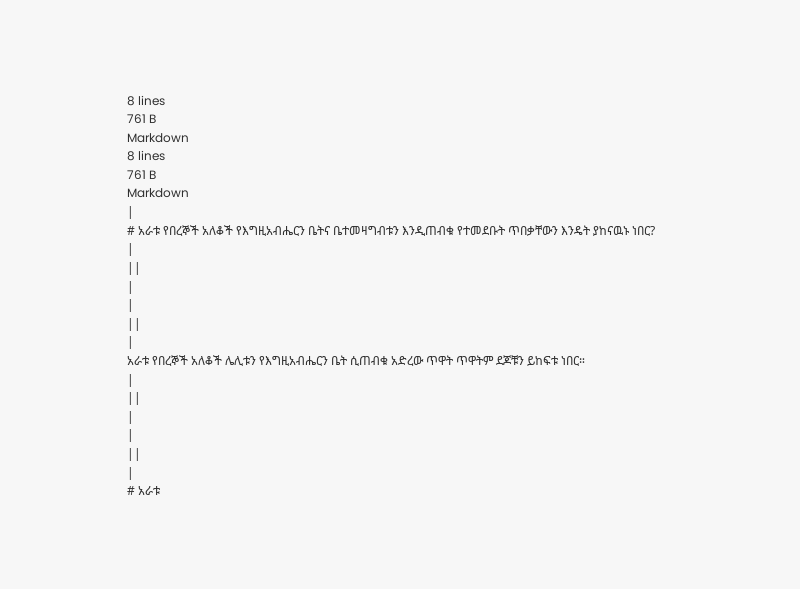8 lines
761 B
Markdown
8 lines
761 B
Markdown
|
# አራቱ የበረኞች አለቆች የእግዚአብሔርን ቤትና ቤተመዛግብቱን እንዲጠብቁ የተመደቡት ጥበቃቸውን እንዴት ያከናዉኑ ነበር?
|
||
|
|
||
|
አራቱ የበረኞች አለቆች ሌሊቱን የእግዚአብሔርን ቤት ሲጠብቁ አድረው ጥዋት ጥዋትም ደጆቹን ይከፍቱ ነበር።
|
||
|
|
||
|
# አራቱ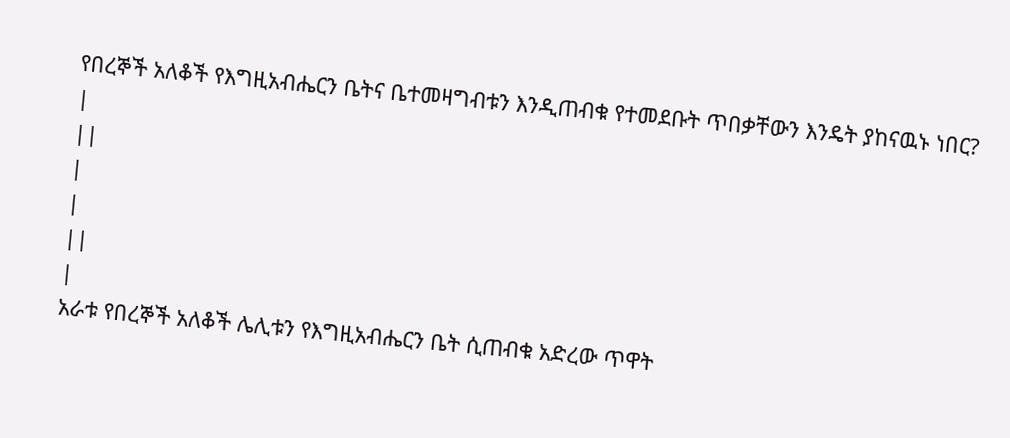የበረኞች አለቆች የእግዚአብሔርን ቤትና ቤተመዛግብቱን እንዲጠብቁ የተመደቡት ጥበቃቸውን እንዴት ያከናዉኑ ነበር?
|
||
|
|
||
|
አራቱ የበረኞች አለቆች ሌሊቱን የእግዚአብሔርን ቤት ሲጠብቁ አድረው ጥዋት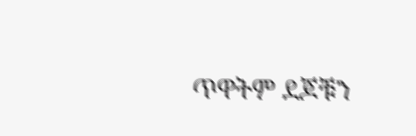ጥዋትም ደጆቹን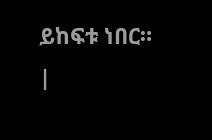ይከፍቱ ነበር።
|